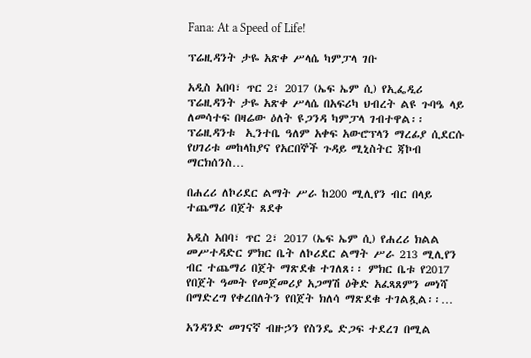Fana: At a Speed of Life!

ፕሬዚዳንት ታዬ አጽቀ ሥላሴ ካምፓላ ገቡ

አዲስ አበባ፣ ጥር 2፣ 2017 (ኤፍ ኤም ሲ) የኢፌዲሪ ፕሬዚዳንት ታዬ አጽቀ ሥላሴ በአፍሪካ ህብረት ልዩ ጉባዔ ላይ ለመሳተፍ በዛሬው ዕለት ዩጋንዳ ካምፓላ ገብተዋል፡፡ ፕሬዚዳንቱ  ኢንተቤ ዓለም አቀፍ አውሮፕላን ማረፊያ ሲደርሱ የሀገሪቱ መከላከያና የአርበኞች ጉዳይ ሚኒስትር ጃኮብ ማርክሰንስ…

በሐረሪ ለኮሪደር ልማት ሥራ ከ200 ሚሊየን ብር በላይ ተጨማሪ በጀት ጸደቀ

አዲስ አበባ፣ ጥር 2፣ 2017 (ኤፍ ኤም ሲ) የሐረሪ ክልል መሥተዳድር ምክር ቤት ለኮሪደር ልማት ሥራ 213 ሚሊየን ብር ተጨማሪ በጀት ማጽደቁ ተገለጸ፡፡ ምክር ቤቱ የ2017 የበጀት ዓመት የመጀመሪያ አጋማሽ ዕቅድ አፈጻጸምን መነሻ በማድረግ የቀረበለትን የበጀት ክለሳ ማጽደቁ ተገልጿል፡፡…

አንዳንድ መገናኛ ብዙኃን የስንዴ ድጋፍ ተደረገ በሚል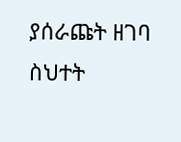ያሰራጩት ዘገባ ስህተት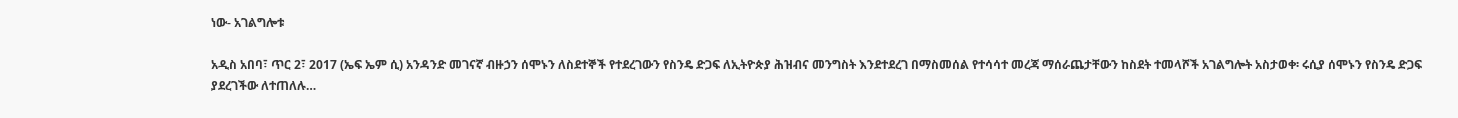ነው- አገልግሎቱ

አዲስ አበባ፣ ጥር 2፣ 2017 (ኤፍ ኤም ሲ) አንዳንድ መገናኛ ብዙኃን ሰሞኑን ለስደተኞች የተደረገውን የስንዴ ድጋፍ ለኢትዮጵያ ሕዝብና መንግስት እንደተደረገ በማስመሰል የተሳሳተ መረጃ ማሰራጨታቸውን ከስደት ተመላሾች አገልግሎት አስታወቀ፡ ሩሲያ ሰሞኑን የስንዴ ድጋፍ ያደረገችው ለተጠለሉ…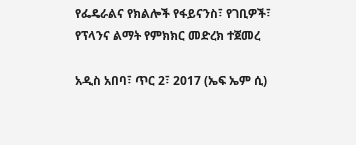የፌዴራልና የክልሎች የፋይናንስ፣ የገቢዎች፣ የፕላንና ልማት የምክክር መድረክ ተጀመረ

አዲስ አበባ፣ ጥር 2፣ 2017 (ኤፍ ኤም ሲ)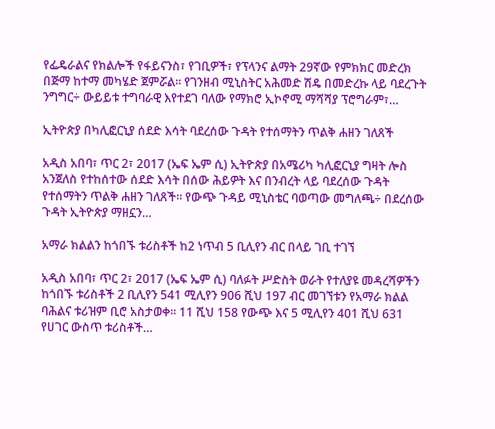የፌዴራልና የክልሎች የፋይናንስ፣ የገቢዎች፣ የፕላንና ልማት 29ኛው የምክክር መድረክ በጅማ ከተማ መካሄድ ጀምሯል፡፡ የገንዘብ ሚኒስትር አሕመድ ሽዴ በመድረኩ ላይ ባደረጉት ንግግር÷ ውይይቱ ተግባራዊ እየተደገ ባለው የማክሮ ኢኮኖሚ ማሻሻያ ፕሮግራም፣…

ኢትዮጵያ በካሊፎርኒያ ሰደድ እሳት ባደረሰው ጉዳት የተሰማትን ጥልቅ ሐዘን ገለጸች

አዲስ አበባ፣ ጥር 2፣ 2017 (ኤፍ ኤም ሲ) ኢትዮጵያ በአሜሪካ ካሊፎርኒያ ግዛት ሎስ አንጀለስ የተከሰተው ሰደድ እሳት በሰው ሕይዎት እና በንብረት ላይ ባደረሰው ጉዳት የተሰማትን ጥልቅ ሐዘን ገለጸች፡፡ የውጭ ጉዳይ ሚኒስቴር ባወጣው መግለጫ÷ በደረሰው ጉዳት ኢትዮጵያ ማዘኗን…

አማራ ክልልን ከጎበኙ ቱሪስቶች ከ2 ነጥብ 5 ቢሊየን ብር በላይ ገቢ ተገኘ

አዲስ አበባ፣ ጥር 2፣ 2017 (ኤፍ ኤም ሲ) ባለፉት ሥድስት ወራት የተለያዩ መዳረሻዎችን ከጎበኙ ቱሪስቶች 2 ቢሊየን 541 ሚሊየን 906 ሺህ 197 ብር መገኘቱን የአማራ ክልል ባሕልና ቱሪዝም ቢሮ አስታወቀ፡፡ 11 ሺህ 158 የውጭ እና 5 ሚሊየን 401 ሺህ 631 የሀገር ውስጥ ቱሪስቶች…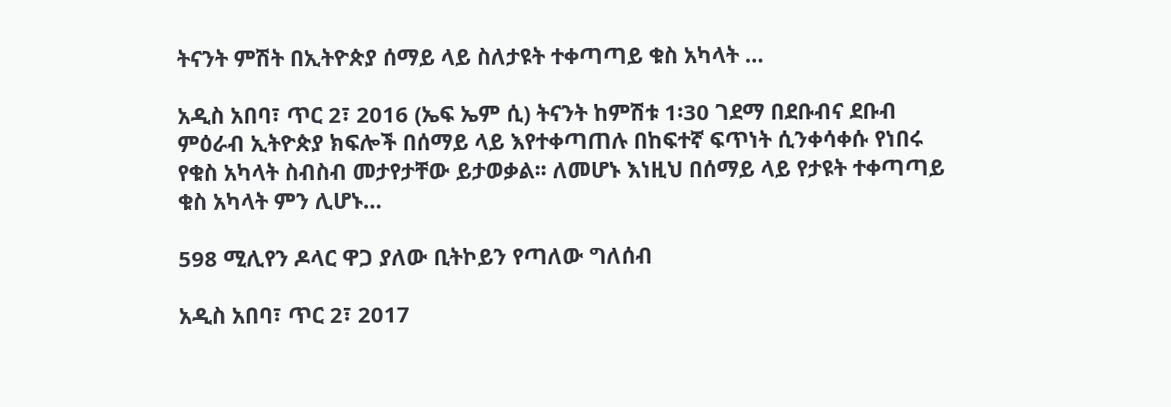ትናንት ምሽት በኢትዮጵያ ሰማይ ላይ ስለታዩት ተቀጣጣይ ቁስ አካላት …

አዲስ አበባ፣ ጥር 2፣ 2016 (ኤፍ ኤም ሲ) ትናንት ከምሽቱ 1፡30 ገደማ በደቡብና ደቡብ ምዕራብ ኢትዮጵያ ክፍሎች በሰማይ ላይ እየተቀጣጠሉ በከፍተኛ ፍጥነት ሲንቀሳቀሱ የነበሩ የቁስ አካላት ስብስብ መታየታቸው ይታወቃል፡፡ ለመሆኑ እነዚህ በሰማይ ላይ የታዩት ተቀጣጣይ ቁስ አካላት ምን ሊሆኑ…

598 ሚሊየን ዶላር ዋጋ ያለው ቢትኮይን የጣለው ግለሰብ

አዲስ አበባ፣ ጥር 2፣ 2017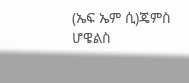(ኤፍ ኤም ሲ)ጄምስ ሆዌልስ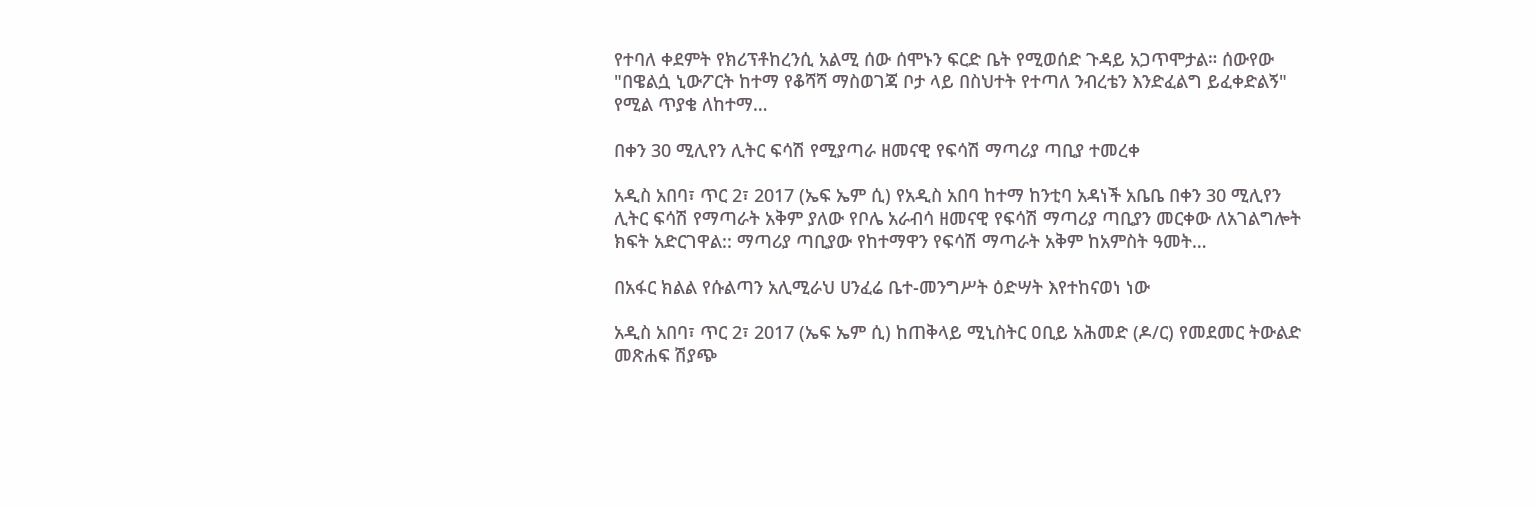የተባለ ቀደምት የክሪፕቶከረንሲ አልሚ ሰው ሰሞኑን ፍርድ ቤት የሚወሰድ ጉዳይ አጋጥሞታል። ሰውየው "በዌልሷ ኒውፖርት ከተማ የቆሻሻ ማስወገጃ ቦታ ላይ በስህተት የተጣለ ንብረቴን እንድፈልግ ይፈቀድልኝ" የሚል ጥያቄ ለከተማ…

በቀን 30 ሚሊየን ሊትር ፍሳሽ የሚያጣራ ዘመናዊ የፍሳሽ ማጣሪያ ጣቢያ ተመረቀ

አዲስ አበባ፣ ጥር 2፣ 2017 (ኤፍ ኤም ሲ) የአዲስ አበባ ከተማ ከንቲባ አዳነች አቤቤ በቀን 30 ሚሊየን ሊትር ፍሳሽ የማጣራት አቅም ያለው የቦሌ አራብሳ ዘመናዊ የፍሳሽ ማጣሪያ ጣቢያን መርቀው ለአገልግሎት ክፍት አድርገዋል:: ማጣሪያ ጣቢያው የከተማዋን የፍሳሽ ማጣራት አቅም ከአምስት ዓመት…

በአፋር ክልል የሱልጣን አሊሚራህ ሀንፈሬ ቤተ-መንግሥት ዕድሣት እየተከናወነ ነው

አዲስ አበባ፣ ጥር 2፣ 2017 (ኤፍ ኤም ሲ) ከጠቅላይ ሚኒስትር ዐቢይ አሕመድ (ዶ/ር) የመደመር ትውልድ መጽሐፍ ሽያጭ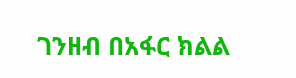ገንዘብ በአፋር ክልል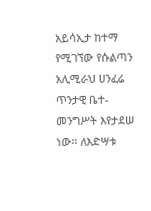አይሳኢታ ከተማ የሚገኘው የሱልጣን አሊሚራህ ሀንፈሬ ጥንታዊ ቤተ-መንግሥት እየታደሠ ነው፡፡ ለእድሣቱ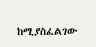ከሚያስፈልገው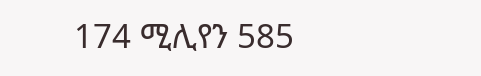174 ሚሊየን 585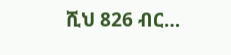ሺህ 826 ብር…